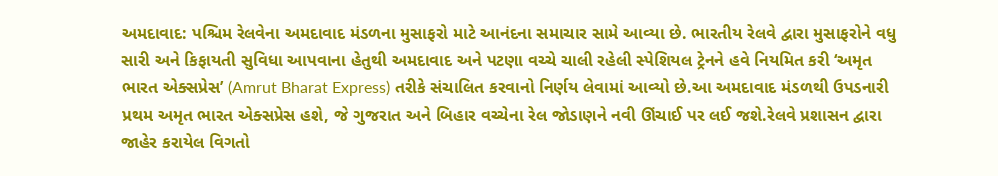અમદાવાદ: પશ્ચિમ રેલવેના અમદાવાદ મંડળના મુસાફરો માટે આનંદના સમાચાર સામે આવ્યા છે. ભારતીય રેલવે દ્વારા મુસાફરોને વધુ સારી અને કિફાયતી સુવિધા આપવાના હેતુથી અમદાવાદ અને પટણા વચ્ચે ચાલી રહેલી સ્પેશિયલ ટ્રેનને હવે નિયમિત કરી ‘અમૃત ભારત એક્સપ્રેસ’ (Amrut Bharat Express) તરીકે સંચાલિત કરવાનો નિર્ણય લેવામાં આવ્યો છે.આ અમદાવાદ મંડળથી ઉપડનારી પ્રથમ અમૃત ભારત એક્સપ્રેસ હશે, જે ગુજરાત અને બિહાર વચ્ચેના રેલ જોડાણને નવી ઊંચાઈ પર લઈ જશે.રેલવે પ્રશાસન દ્વારા જાહેર કરાયેલ વિગતો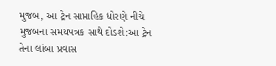મુજબ, આ ટ્રેન સાપ્તાહિક ધોરણે નીચે મુજબના સમયપત્રક સાથે દોડશે:આ ટ્રેન તેના લાંબા પ્રવાસ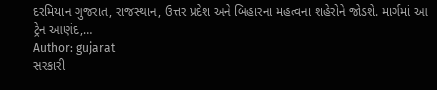દરમિયાન ગુજરાત, રાજસ્થાન, ઉત્તર પ્રદેશ અને બિહારના મહત્વના શહેરોને જોડશે. માર્ગમાં આ ટ્રેન આણંદ,…
Author: gujarat
સરકારી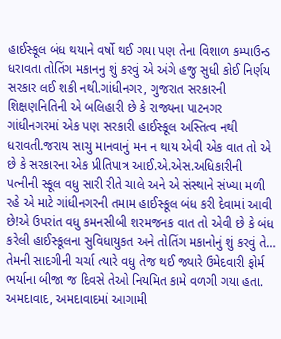હાઈસ્કૂલ બંધ થયાને વર્ષો થઈ ગયા પણ તેના વિશાળ કમ્પાઉન્ડ ધરાવતા તોતિંગ મકાનનુ શું કરવું એ અંગે હજુ સુધી કોઈ નિર્ણય સરકાર લઈ શકી નથી.ગાંધીનગર, ગુજરાત સરકારની શિક્ષણનિતિની એ બલિહારી છે કે રાજ્યના પાટનગર ગાંધીનગરમાં એક પણ સરકારી હાઈસ્કૂલ અસ્તિત્વ નથી ધરાવતી.જરાય સાચુ માનવાનું મન ન થાય એવી એક વાત તો એ છે કે સરકારના એક પ્રીતિપાત્ર આઈ.એ.એસ.અધિકારીની પત્નીની સ્કૂલ વધુ સારી રીતે ચાલે અને એ સંસ્થાને સંખ્યા મળી રહે એ માટે ગાંધીનગરની તમામ હાઈસ્કૂલ બંધ કરી દેવામાં આવી છે!એ ઉપરાંત વધુ કમનસીબી શરમજનક વાત તો એવી છે કે બંધ કરેલી હાઈસ્કૂલના સુવિધાયુકત અને તોતિંગ મકાનોનું શું કરવું તે…
તેમની સાદગીની ચર્ચા ત્યારે વધુ તેજ થઈ જ્યારે ઉમેદવારી ફોર્મ ભર્યાના બીજા જ દિવસે તેઓ નિયમિત કામે વળગી ગયા હતા. અમદાવાદ, અમદાવાદમાં આગામી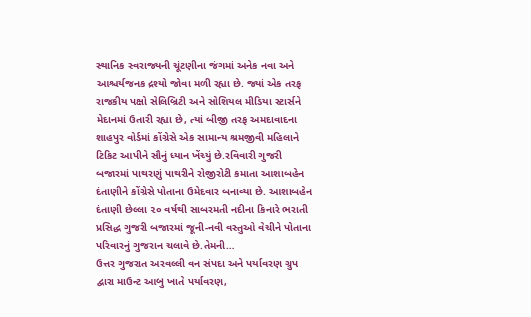સ્થાનિક સ્વરાજ્યની ચૂંટણીના જંગમાં અનેક નવા અને આશ્ચર્યજનક દ્રશ્યો જોવા મળી રહ્યા છે. જ્યાં એક તરફ રાજકીય પક્ષો સેલિબ્રિટી અને સોશિયલ મીડિયા સ્ટાર્સને મેદાનમાં ઉતારી રહ્યા છે, ત્યાં બીજી તરફ અમદાવાદના શાહપુર વોર્ડમાં કોંગ્રેસે એક સામાન્ય શ્રમજીવી મહિલાને ટિકિટ આપીને સૌનું ધ્યાન ખેંચ્યું છે.રવિવારી ગુજરી બજારમાં પાથરણું પાથરીને રોજીરોટી કમાતા આશાબહેન દંતાણીને કોંગ્રેસે પોતાના ઉમેદવાર બનાવ્યા છે. આશાબહેન દંતાણી છેલ્લા ૨૦ વર્ષથી સાબરમતી નદીના કિનારે ભરાતી પ્રસિદ્ધ ગુજરી બજારમાં જૂની-નવી વસ્તુઓ વેચીને પોતાના પરિવારનું ગુજરાન ચલાવે છે.તેમની…
ઉત્તર ગુજરાત અરવલ્લી વન સંપદા અને પર્યાવરણ ગ્રુપ દ્વારા માઉન્ટ આબુ ખાતે પર્યાવરણ,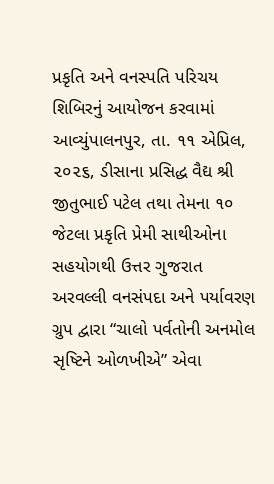પ્રકૃતિ અને વનસ્પતિ પરિચય શિબિરનું આયોજન કરવામાં આવ્યુંપાલનપુર, તા. ૧૧ એપ્રિલ, ૨૦૨૬, ડીસાના પ્રસિદ્ધ વૈદ્ય શ્રી જીતુભાઈ પટેલ તથા તેમના ૧૦ જેટલા પ્રકૃતિ પ્રેમી સાથીઓના સહયોગથી ઉત્તર ગુજરાત અરવલ્લી વનસંપદા અને પર્યાવરણ ગ્રુપ દ્વારા “ચાલો પર્વતોની અનમોલ સૃષ્ટિને ઓળખીએ” એવા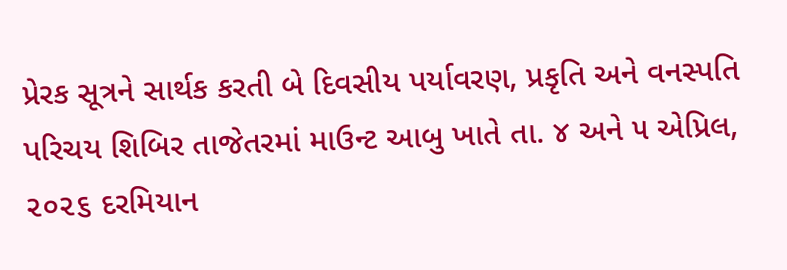પ્રેરક સૂત્રને સાર્થક કરતી બે દિવસીય પર્યાવરણ, પ્રકૃતિ અને વનસ્પતિ પરિચય શિબિર તાજેતરમાં માઉન્ટ આબુ ખાતે તા. ૪ અને ૫ એપ્રિલ, ૨૦૨૬ દરમિયાન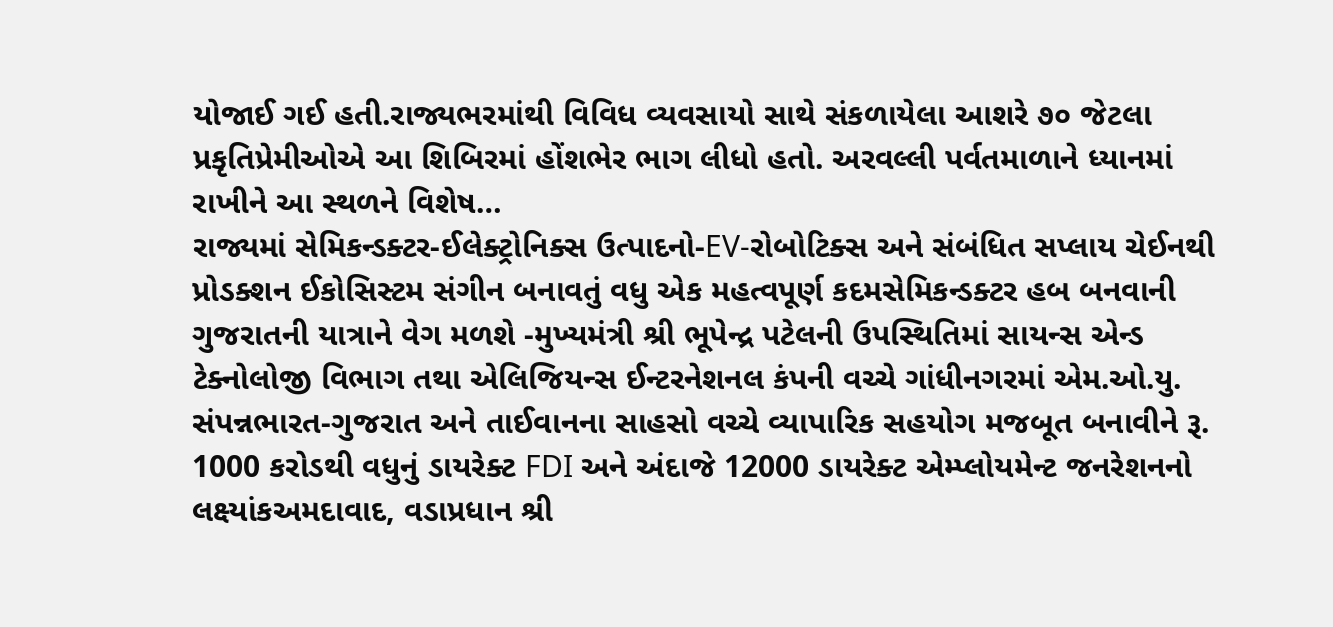યોજાઈ ગઈ હતી.રાજ્યભરમાંથી વિવિધ વ્યવસાયો સાથે સંકળાયેલા આશરે ૭૦ જેટલા પ્રકૃતિપ્રેમીઓએ આ શિબિરમાં હોંશભેર ભાગ લીધો હતો. અરવલ્લી પર્વતમાળાને ધ્યાનમાં રાખીને આ સ્થળને વિશેષ…
રાજ્યમાં સેમિકન્ડક્ટર-ઈલેક્ટ્રોનિક્સ ઉત્પાદનો-EV-રોબોટિક્સ અને સંબંધિત સપ્લાય ચેઈનથી પ્રોડક્શન ઈકોસિસ્ટમ સંગીન બનાવતું વધુ એક મહત્વપૂર્ણ કદમસેમિકન્ડક્ટર હબ બનવાની ગુજરાતની યાત્રાને વેગ મળશે -મુખ્યમંત્રી શ્રી ભૂપેન્દ્ર પટેલની ઉપસ્થિતિમાં સાયન્સ એન્ડ ટેક્નોલોજી વિભાગ તથા એલિજિયન્સ ઈન્ટરનેશનલ કંપની વચ્ચે ગાંધીનગરમાં એમ.ઓ.યુ. સંપન્નભારત-ગુજરાત અને તાઈવાનના સાહસો વચ્ચે વ્યાપારિક સહયોગ મજબૂત બનાવીને રૂ. 1000 કરોડથી વધુનું ડાયરેક્ટ FDI અને અંદાજે 12000 ડાયરેક્ટ એમ્પ્લોયમેન્ટ જનરેશનનો લક્ષ્યાંકઅમદાવાદ, વડાપ્રધાન શ્રી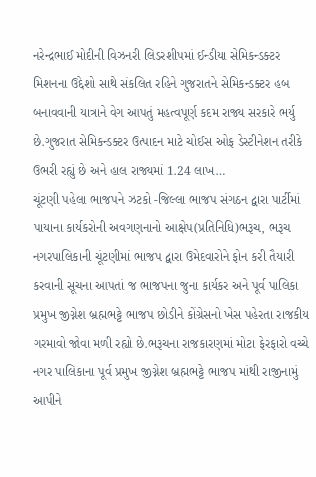નરેન્દ્રભાઈ મોદીની વિઝનરી લિડરશીપમાં ઈન્ડીયા સેમિકન્ડક્ટર મિશનના ઉદ્દેશો સાથે સંકલિત રહિને ગુજરાતને સેમિકન્ડક્ટર હબ બનાવવાની યાત્રાને વેગ આપતું મહત્વપૂર્ણ કદમ રાજ્ય સરકારે ભર્યુ છે.ગુજરાત સેમિકન્ડક્ટર ઉત્પાદન માટે ચોઈસ ઓફ ડેસ્ટીનેશન તરીકે ઉભરી રહ્યું છે અને હાલ રાજ્યમાં 1.24 લાખ…
ચૂંટણી પહેલા ભાજપને ઝટકો -જિલ્લા ભાજપ સંગઠન દ્વારા પાર્ટીમાં પાયાના કાર્યકરોની અવગણનાનો આક્ષેપ(પ્રતિનિધિ)ભરૂચ, ભરૂચ નગરપાલિકાની ચૂંટણીમાં ભાજપ દ્વારા ઉમેદવારોને ફોન કરી તૈયારી કરવાની સૂચના આપતાં જ ભાજપના જુના કાર્યકર અને પૂર્વ પાલિકા પ્રમુખ જીગ્નેશ બ્રહ્મભટ્ટે ભાજપ છોડીને કોંગ્રેસનો ખેસ પહેરતા રાજકીય ગરમાવો જોવા મળી રહ્યો છે.ભરૂચના રાજકારણમાં મોટા ફેરફારો વચ્ચે નગર પાલિકાના પૂર્વ પ્રમુખ જીગ્નેશ બ્રહ્મભટ્ટે ભાજપ માંથી રાજીનામું આપીને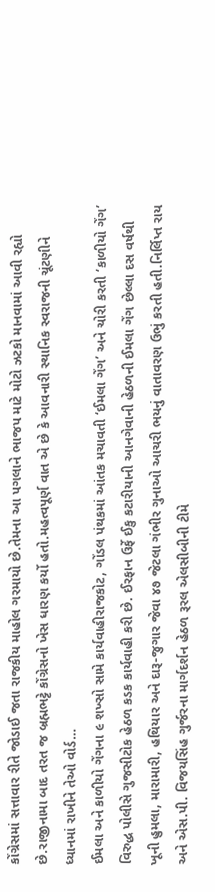કોંગ્રેસમાં સત્તાવાર રીતે જોડાઈ જતા રાજકીય માહોલ ગરમાયો છે.તેમના આ પગલાને ભાજપ માટે મોટો ઝટકો માનવામાં આવી રહ્યો છે.રાજીનામા બાદ તરત જ બ્રહ્મભટ્ટે કોંગ્રેસનો ખેસ ધારણ કર્યો હતો.મહત્વપૂર્ણ વાત એ છે કે આવનારી સ્થાનિક સ્વરાજની ચૂંટણીને ધ્યાનમાં રાખીને તેઓ વોર્ડ…
ઈમલા અને કાળીયો ગેંગના ૯ શખ્સો સામે કાર્યવાહીરાજકોટ, ગોંડલ પંથકમાં આંતક મચાવતી ‘ઈમલા ગેંગ’ અને ચોરી કરતી ‘કાળીયો ગેંગ’ વિરુદ્ધ પોલીસે ગુજસીટોક હેઠળ કડક કાર્યવાહી કરી છે. ઈરફાન ઉર્ફે ઈકુ કટારીયાની આનગેવાની હેઠળની ઈમલા ગેંગ છેલ્લા દસ વર્ષથી ખૂની હુમલા, મારામારી, હથિયાર અને દારૂ-જુગાર જેવા ૪૭ જેટલા ગંભીર ગુનાઓ આચરી ભયનું વાતાવરણ ઉભું કરતી હતી.નિર્લિપ્ત રાય અને એસ.પી. વિજયસિંહ ગુર્જરના માર્ગદર્શન હેઠળ રૂરલ એલસીબીની ટીમે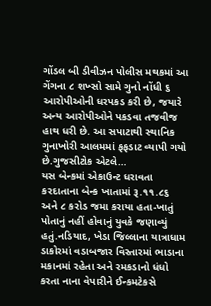ગોંડલ બી ડીવીઝન પોલીસ મથકમાં આ ગેંગના ૮ શખ્સો સામે ગુનો નોંધી ૬ આરોપીઓની ધરપકડ કરી છે, જયારે અન્ય આરોપીઓને પકડવા તજવીજ હાથ ધરી છે. આ સપાટાથી સ્થાનિક ગુનાખોરી આલમમાં ફફડાટ વ્યાપી ગયો છે.ગુજસીટોક એટલે…
યસ બેન્કમાં એકાઉન્ટ ધરાવતા કરદાતાના બેન્ક ખાતામાં રૂ.૧૧.૮૬ અને ૮ કરોડ જમા કરાયા હતા-ખાતું પોતાનું નહીં હોવાનું યુવકે જણાવ્યું હતું.નડિયાદ, ખેડા જિલ્લાના યાત્રાધામ ડાકોરમાં વડાબજાર વિસ્તારમાં ભાડાના મકાનમાં રહેતા અને રમકડાનો ધંધો કરતા નાના વેપારીને ઈન્કમટેકસે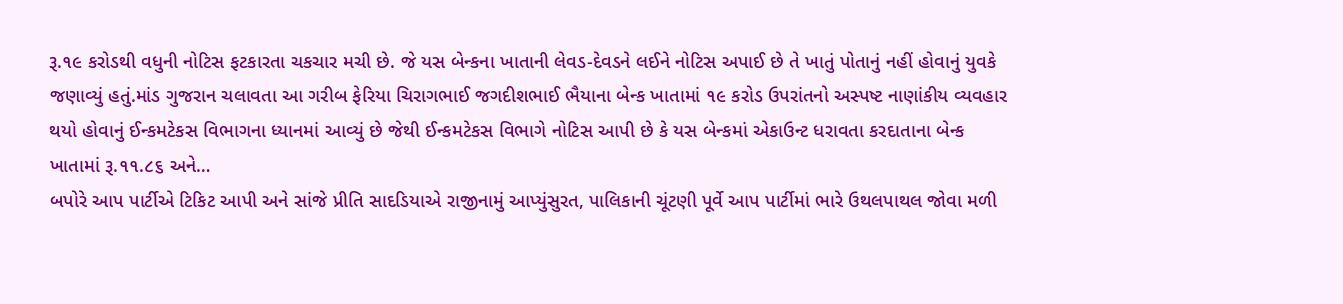રૂ.૧૯ કરોડથી વધુની નોટિસ ફટકારતા ચકચાર મચી છે. જે યસ બેન્કના ખાતાની લેવડ-દેવડને લઈને નોટિસ અપાઈ છે તે ખાતું પોતાનું નહીં હોવાનું યુવકે જણાવ્યું હતું.માંડ ગુજરાન ચલાવતા આ ગરીબ ફેરિયા ચિરાગભાઈ જગદીશભાઈ ભૈયાના બેન્ક ખાતામાં ૧૯ કરોડ ઉપરાંતનો અસ્પષ્ટ નાણાંકીય વ્યવહાર થયો હોવાનું ઈન્કમટેકસ વિભાગના ધ્યાનમાં આવ્યું છે જેથી ઈન્કમટેકસ વિભાગે નોટિસ આપી છે કે યસ બેન્કમાં એકાઉન્ટ ધરાવતા કરદાતાના બેન્ક ખાતામાં રૂ.૧૧.૮૬ અને…
બપોરે આપ પાર્ટીએ ટિકિટ આપી અને સાંજે પ્રીતિ સાદડિયાએ રાજીનામું આપ્યુંસુરત, પાલિકાની ચૂંટણી પૂર્વે આપ પાર્ટીમાં ભારે ઉથલપાથલ જોવા મળી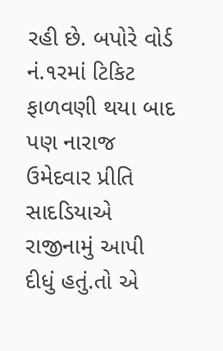રહી છે. બપોરે વોર્ડ નં.૧રમાં ટિકિટ ફાળવણી થયા બાદ પણ નારાજ ઉમેદવાર પ્રીતિ સાદડિયાએ રાજીનામું આપી દીધું હતું.તો એ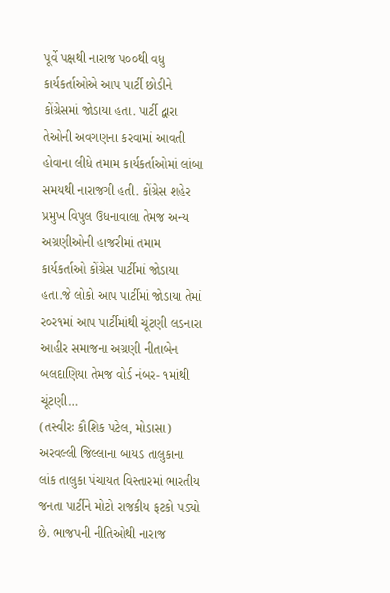પૂર્વે પક્ષથી નારાજ પ૦૦થી વધુ કાર્યકર્તાઓએ આપ પાર્ટી છોડીને કોંગ્રેસમાં જોડાયા હતા. પાર્ટી દ્વારા તેઓની અવગણના કરવામાં આવતી હોવાના લીધે તમામ કાર્યકર્તાઓમાં લાંબા સમયથી નારાજગી હતી. કોંગ્રેસ શહેર પ્રમુખ વિપુલ ઉધનાવાલા તેમજ અન્ય અગ્રણીઓની હાજરીમાં તમામ કાર્યકર્તાઓ કોંગ્રેસ પાર્ટીમાં જોડાયા હતા.જે લોકો આપ પાર્ટીમાં જોડાયા તેમાં ર૦ર૧માં આપ પાર્ટીમાંથી ચૂંટણી લડનારા આહીર સમાજના અગ્રણી નીતાબેન બલદાણિયા તેમજ વોર્ડ નંબર- ૧માંથી ચૂંટણી…
(તસ્વીરઃ કૌશિક પટેલ, મોડાસા) અરવલ્લી જિલ્લાના બાયડ તાલુકાના લાંક તાલુકા પંચાયત વિસ્તારમાં ભારતીય જનતા પાર્ટીને મોટો રાજકીય ફટકો પડ્યો છે. ભાજપની નીતિઓથી નારાજ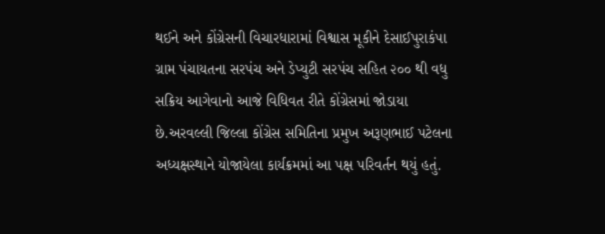થઈને અને કોંગ્રેસની વિચારધારામાં વિશ્વાસ મૂકીને દેસાઈપુરાકંપા ગ્રામ પંચાયતના સરપંચ અને ડેપ્યુટી સરપંચ સહિત ૨૦૦ થી વધુ સક્રિય આગેવાનો આજે વિધિવત રીતે કોંગ્રેસમાં જોડાયા છે.અરવલ્લી જિલ્લા કોંગ્રેસ સમિતિના પ્રમુખ અરૂણભાઈ પટેલના અધ્યક્ષસ્થાને યોજાયેલા કાર્યક્રમમાં આ પક્ષ પરિવર્તન થયું હતું.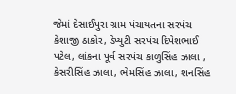જેમાં દેસાઈપુરા ગ્રામ પંચાયતના સરપંચ કેશાજી ઠાકોર, ડેપ્યુટી સરપંચ દિપેશભાઈ પટેલ, લાંકના પૂર્વ સરપંચ કાળુસિંહ ઝાલા , કેસરીસિંહ ઝાલા, ભેમસિંહ ઝાલા, શનસિંહ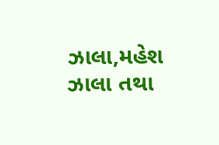ઝાલા,મહેશ ઝાલા તથા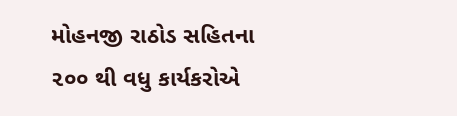મોહનજી રાઠોડ સહિતના ૨૦૦ થી વધુ કાર્યકરોએ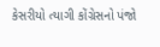કેસરીયો ત્યાગી કોંગ્રેસનો પંજો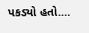પકડ્યો હતો.…